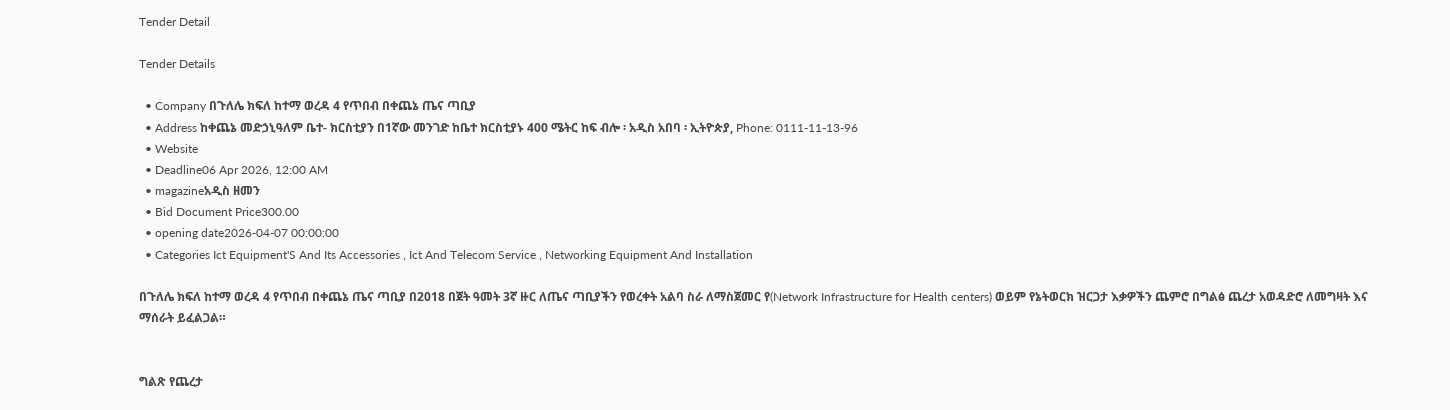Tender Detail

Tender Details

  • Company በጉለሌ ክፍለ ከተማ ወረዳ 4 የጥበብ በቀጨኔ ጤና ጣቢያ
  • Address ከቀጨኔ መድኃኒዓለም ቤተ- ክርስቲያን በ1ኛው መንገድ ከቤተ ክርስቲያኑ 400 ሜትር ከፍ ብሎ ፡ አዲስ አበባ ፡ ኢትዮጵያ, Phone: 0111-11-13-96
  • Website
  • Deadline06 Apr 2026, 12:00 AM
  • magazineአዲስ ዘመን
  • Bid Document Price300.00
  • opening date2026-04-07 00:00:00
  • Categories Ict Equipment'S And Its Accessories , Ict And Telecom Service , Networking Equipment And Installation

በጉለሌ ክፍለ ከተማ ወረዳ 4 የጥበብ በቀጨኔ ጤና ጣቢያ በ2018 በጀት ዓመት 3ኛ ዙር ለጤና ጣቢያችን የወረቀት አልባ ስራ ለማስጀመር የ(Network Infrastructure for Health centers) ወይም የኔትወርክ ዝርጋታ እቃዎችን ጨምሮ በግልፅ ጨረታ አወዳድሮ ለመግዛት እና ማሰራት ይፈልጋል።


ግልጽ የጨረታ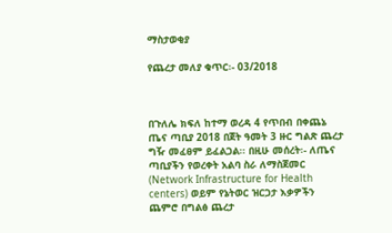ማስታወቂያ

የጨረታ መለያ ቁጥር፡- 03/2018



በጉለሌ ክፍለ ከተማ ወረዳ 4 የጥበብ በቀጨኔ ጤና ጣቢያ 2018 በጀት ዓመት 3 ዙር ግልጽ ጨረታ ግዥ መፈፀም ይፈልጋል፡፡ በዚሁ መሰረት፡- ለጤና ጣቢያችን የወረቀት አልባ ስራ ለማስጀመር (Network Infrastructure for Health centers) ወይም የኔትወር ዝርጋታ እቃዎችን ጨምሮ በግልፅ ጨረታ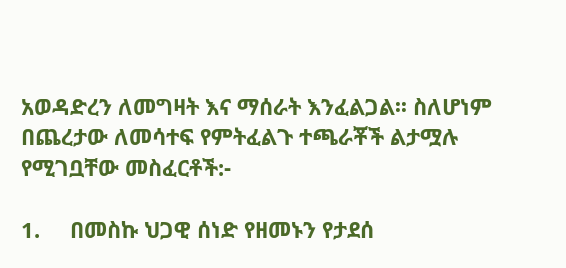አወዳድረን ለመግዛት እና ማሰራት እንፈልጋል፡፡ ስለሆነም በጨረታው ለመሳተፍ የምትፈልጉ ተጫራቾች ልታሟሉ የሚገቧቸው መስፈርቶች:-

1.     በመስኩ ህጋዊ ሰነድ የዘመኑን የታደሰ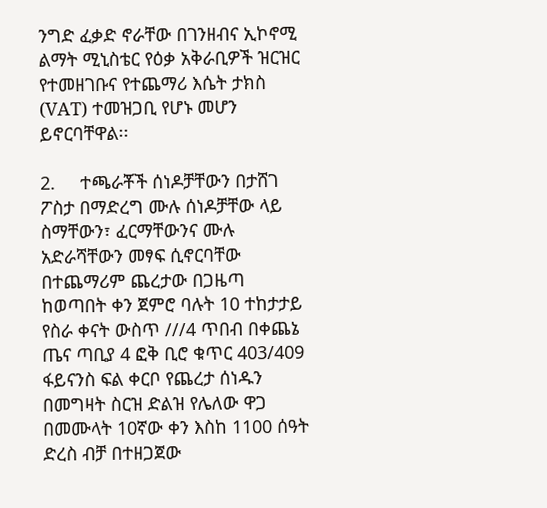ንግድ ፈቃድ ኖራቸው በገንዘብና ኢኮኖሚ ልማት ሚኒስቴር የዕቃ አቅራቢዎች ዝርዝር የተመዘገቡና የተጨማሪ እሴት ታክስ (VAT) ተመዝጋቢ የሆኑ መሆን ይኖርባቸዋል፡፡

2.     ተጫራቾች ሰነዶቻቸውን በታሸገ ፖስታ በማድረግ ሙሉ ሰነዶቻቸው ላይ ስማቸውን፣ ፈርማቸውንና ሙሉ አድራሻቸውን መፃፍ ሲኖርባቸው በተጨማሪም ጨረታው በጋዜጣ ከወጣበት ቀን ጀምሮ ባሉት 10 ተከታታይ የስራ ቀናት ውስጥ ///4 ጥበብ በቀጨኔ ጤና ጣቢያ 4 ፎቅ ቢሮ ቁጥር 403/409 ፋይናንስ ፍል ቀርቦ የጨረታ ሰነዱን በመግዛት ስርዝ ድልዝ የሌለው ዋጋ በመሙላት 10ኛው ቀን እስከ 1100 ሰዓት ድረስ ብቻ በተዘጋጀው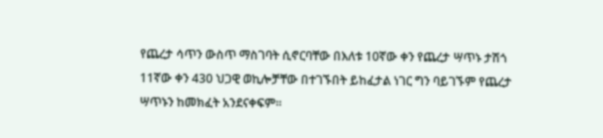የጨረታ ሳጥን ውስጥ ማስገባት ሲኖርባቸው በእለቱ 10ኛው ቀን የጨረታ ሣጥኑ ታሽጎ 11ኛው ቀን 430 ህጋዊ ወኪሎቻቸው በተገኙበት ይከፈታል ነገር ግን ባይገኙም የጨረታ ሣጥኑን ከመክፈት አንደናቀፍም፡፡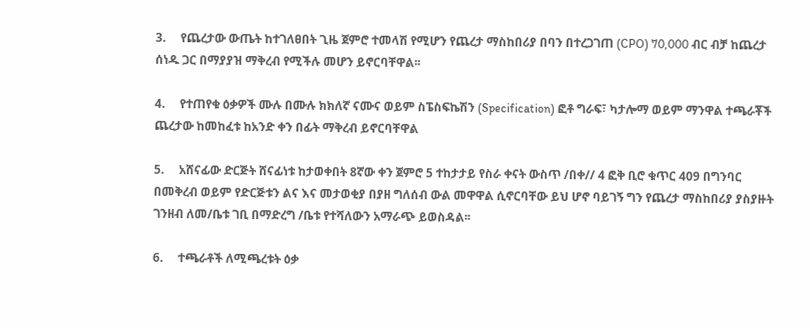3.     የጨረታው ውጤት ከተገለፀበት ጊዜ ጀምሮ ተመላሽ የሚሆን የጨረታ ማስከበሪያ በባን በተረጋገጠ (CPO) 70,000 ብር ብቻ ከጨረታ ሰነዱ ጋር በማያያዝ ማቅረብ የሚችሉ መሆን ይኖርባቸዋል፡፡

4.     የተጠየቁ ዕቃዎች ሙሉ በሙሉ ክክለኛ ናሙና ወይም ስፔስፍኬሽን (Specification) ፎቶ ግራፍ፣ ካታሎማ ወይም ማንዋል ተጫራቾች ጨረታው ከመከፈቱ ከአንድ ቀን በፊት ማቅረብ ይኖርባቸዋል

5.     አሸናፊው ድርጅት ሸናፊነቱ ከታወቀበት 8ኛው ቀን ጀምሮ 5 ተከታታይ የስራ ቀናት ውስጥ /በቀ// 4 ፎቅ ቢሮ ቁጥር 409 በግንባር በመቅረብ ወይም የድርጅቱን ልና እና መታወቂያ በያዘ ግለሰብ ውል መዋዋል ሲኖርባቸው ይህ ሆኖ ባይገኝ ግን የጨረታ ማስከበሪያ ያስያዙት ገንዘብ ለመ/ቤቱ ገቢ በማድረግ /ቤቱ የተሻለውን አማራጭ ይወስዳል፡፡

6.     ተጫራቶች ለሚጫረቱት ዕቃ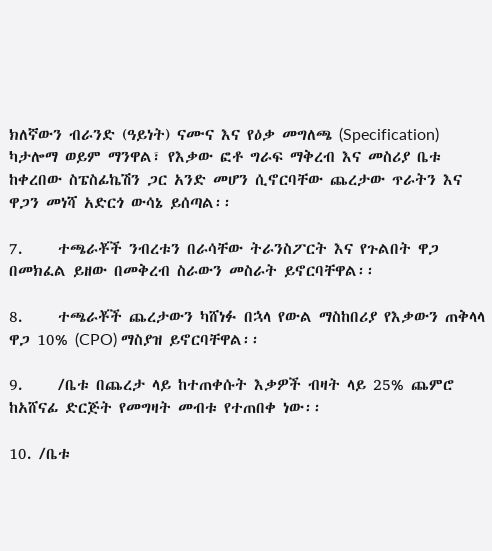ክለኛውን ብራንድ (ዓይነት) ናሙና እና የዕቃ መግለጫ (Specification) ካታሎማ ወይም ማንዋል፣ የእቃው ፎቶ ግራፍ ማቅረብ እና መስሪያ ቤቱ ከቀረበው ስፔስፊኬሽን ጋር አንድ መሆን ሲኖርባቸው ጨረታው ጥራትን እና ዋጋን መነሻ አድርጎ ውሳኔ ይሰጣል፡፡

7.     ተጫራቾች ንብረቱን በራሳቸው ትራንስፖርት እና የጉልበት ዋጋ በመክፈል ይዘው በመቅረብ ስራውን መስራት ይኖርባቸዋል፡፡

8.     ተጫራቾች ጨረታውን ካሸነፉ በኋላ የውል ማስከበሪያ የእቃውን ጠቅላላ ዋጋ 10% (CPO) ማስያዝ ይኖርባቸዋል፡፡

9.     /ቤቱ በጨረታ ላይ ከተጠቀሱት እቃዎች ብዛት ላይ 25% ጨምሮ ከአሸናፊ ድርጅት የመግዛት መብቱ የተጠበቀ ነው፡፡

10. /ቤቱ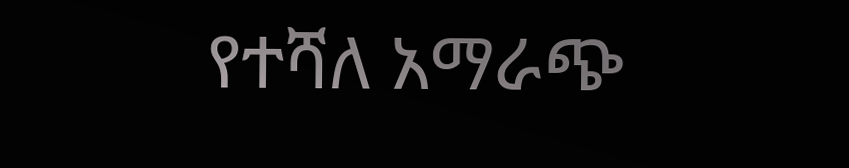የተሻለ አማራጭ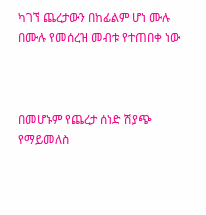ካገኘ ጨረታውን በከፊልም ሆነ ሙሉ በሙሉ የመሰረዝ መብቱ የተጠበቀ ነው



በመሆኑም የጨረታ ሰነድ ሽያጭ የማይመለስ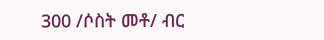300 /ሶስት መቶ/ ብር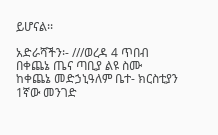ይሆናል፡፡

አድራሻችን፡- ///ወረዳ 4 ጥበብ በቀጨኔ ጤና ጣቢያ ልዩ ስሙ ከቀጨኔ መድኃኒዓለም ቤተ- ክርስቲያን 1ኛው መንገድ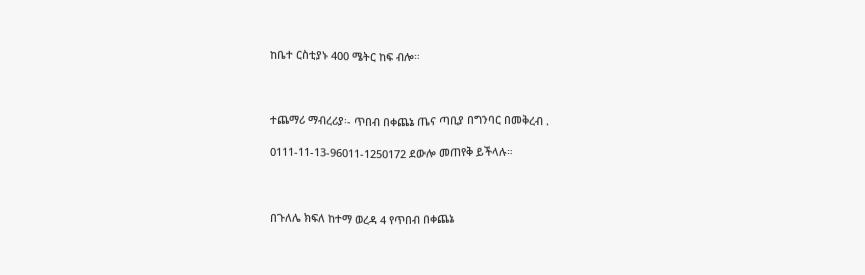ከቤተ ርስቲያኑ 400 ሜትር ከፍ ብሎ።



ተጨማሪ ማብረሪያ፡- ጥበብ በቀጨኔ ጤና ጣቢያ በግንባር በመቅረብ .

0111-11-13-96011-1250172 ደውሎ መጠየቅ ይችላሉ።



በጉለሌ ክፍለ ከተማ ወረዳ 4 የጥበብ በቀጨኔ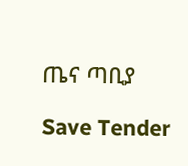ጤና ጣቢያ

Save Tender